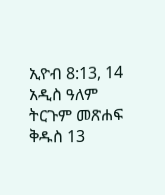ኢዮብ 8:13, 14 አዲስ ዓለም ትርጉም መጽሐፍ ቅዱስ 13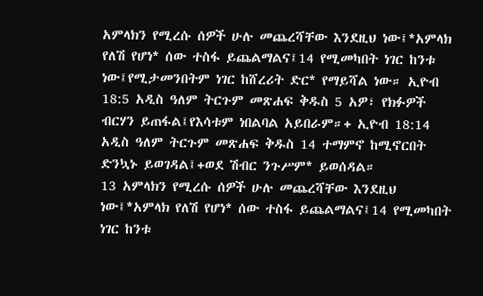አምላክን የሚረሱ ሰዎች ሁሉ መጨረሻቸው እንደዚህ ነው፤*አምላክ የለሽ የሆነ* ሰው ተስፋ ይጨልማልና፤14 የሚመካበት ነገር ከንቱ ነው፤የሚታመንበትም ነገር ከሸረሪት ድር* የማይሻል ነው። ኢዮብ 18:5 አዲስ ዓለም ትርጉም መጽሐፍ ቅዱስ 5 አዎ፣ የክፉዎች ብርሃን ይጠፋል፤የእሳቱም ነበልባል አይበራም።+ ኢዮብ 18:14 አዲስ ዓለም ትርጉም መጽሐፍ ቅዱስ 14 ተማምኖ ከሚኖርበት ድንኳኑ ይወገዳል፤+ወደ ሽብር ንጉሥም* ይወሰዳል።
13 አምላክን የሚረሱ ሰዎች ሁሉ መጨረሻቸው እንደዚህ ነው፤*አምላክ የለሽ የሆነ* ሰው ተስፋ ይጨልማልና፤14 የሚመካበት ነገር ከንቱ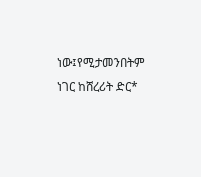ነው፤የሚታመንበትም ነገር ከሸረሪት ድር*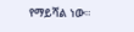የማይሻል ነው።